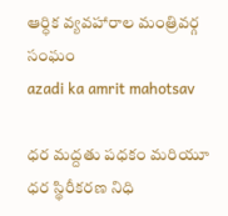ఆర్ధిక వ్యవహారాల మంత్రివర్గ సంఘం
azadi ka amrit mahotsav

ధర మద్దతు పధకం మరియూ ధర స్థిరీకరణ నిధి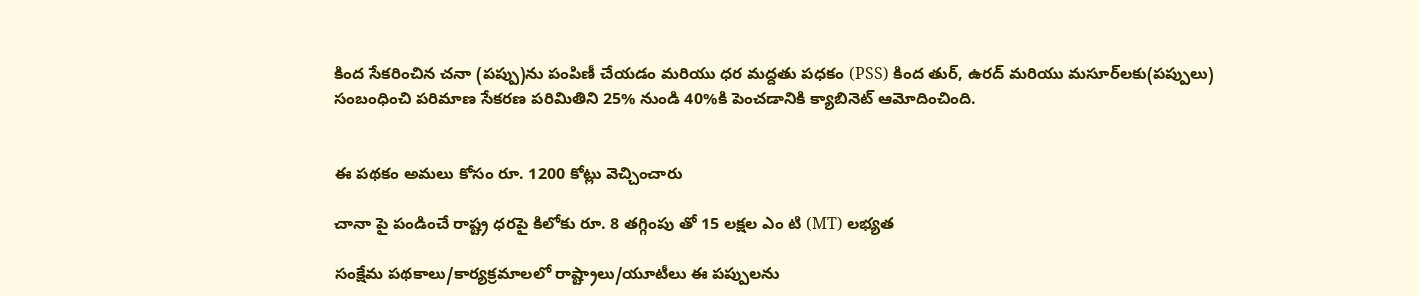కింద సేకరించిన చనా (పప్పు)ను పంపిణీ చేయడం మరియు ధర మద్దతు పధకం (PSS) కింద తుర్, ఉరద్ మరియు మసూర్‌లకు(పప్పులు) సంబంధించి పరిమాణ సేకరణ పరిమితిని 25% నుండి 40%కి పెంచడానికి క్యాబినెట్ ఆమోదించింది.


ఈ పథకం అమలు కోసం రూ. 1200 కోట్లు వెచ్చించారు

చానా పై పండించే రాష్ట్ర ధరపై కిలోకు రూ. 8 తగ్గింపు తో 15 లక్షల ఎం టి (MT) లభ్యత

సంక్షేమ పథకాలు/కార్యక్రమాలలో రాష్ట్రాలు/యూటీలు ఈ పప్పులను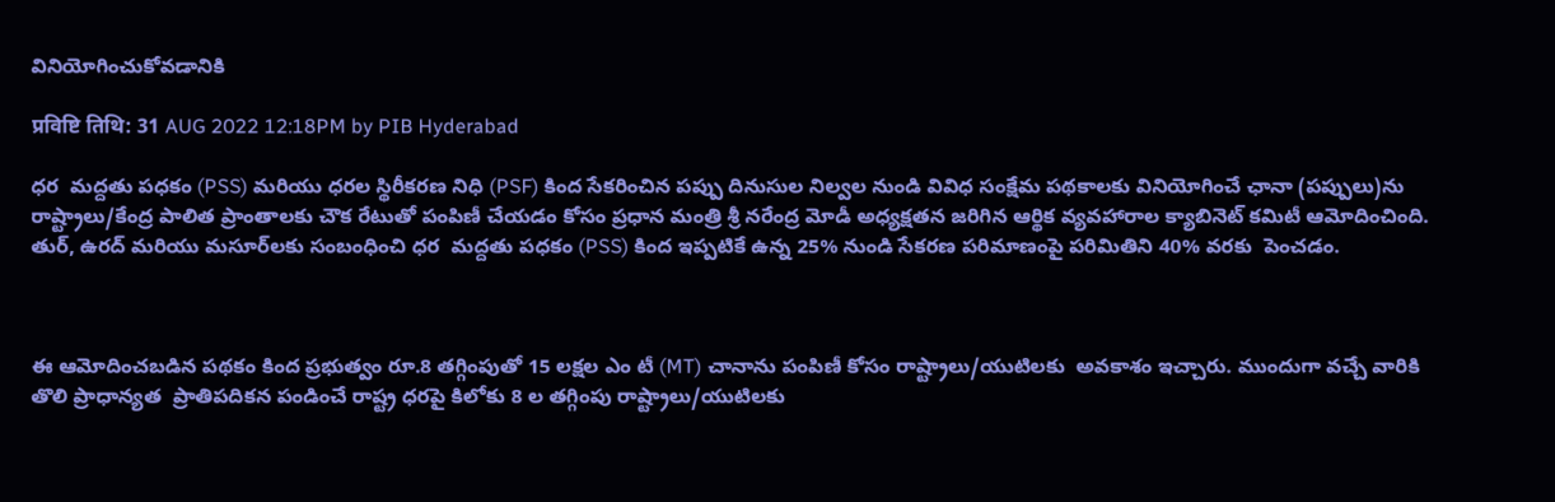వినియోగించుకోవడానికి

प्रविष्टि तिथि: 31 AUG 2022 12:18PM by PIB Hyderabad

ధర  మద్దతు పధకం (PSS) మరియు ధరల స్థిరీకరణ నిధి (PSF) కింద సేకరించిన పప్పు దినుసుల నిల్వల నుండి వివిధ సంక్షేమ పథకాలకు వినియోగించే ఛానా (పప్పులు)ను రాష్ట్రాలు/కేంద్ర పాలిత ప్రాంతాలకు చౌక రేటుతో పంపిణీ చేయడం కోసం ప్రధాన మంత్రి శ్రీ నరేంద్ర మోడీ అధ్యక్షతన జరిగిన ఆర్థిక వ్యవహారాల క్యాబినెట్ కమిటీ ఆమోదించింది.  తుర్, ఉరద్ మరియు మసూర్‌లకు సంబంధించి ధర  మద్దతు పధకం (PSS) కింద ఇప్పటికే ఉన్న 25% నుండి సేకరణ పరిమాణంపై పరిమితిని 40% వరకు  పెంచడం.



ఈ ఆమోదించబడిన పథకం కింద ప్రభుత్వం రూ.8 తగ్గింపుతో 15 లక్షల ఎం టీ (MT) చానాను పంపిణీ కోసం రాష్ట్రాలు/యుటిలకు  అవకాశం ఇచ్చారు. ముందుగా వచ్చే వారికి తొలి ప్రాధాన్యత  ప్రాతిపదికన పండించే రాష్ట్ర ధరపై కిలోకు 8 ల తగ్గింపు రాష్ట్రాలు/యుటిలకు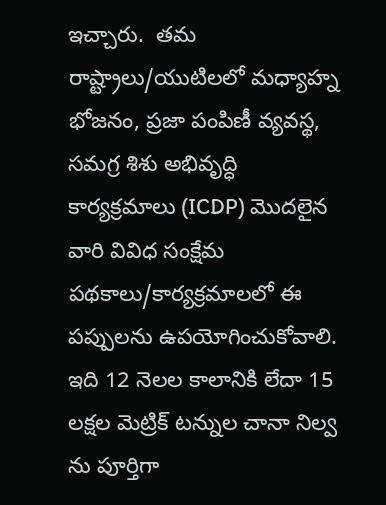ఇచ్చారు.  తమ రాష్ట్రాలు/యుటిలలో మధ్యాహ్న భోజనం, ప్రజా పంపిణీ వ్యవస్థ, సమగ్ర శిశు అభివృద్ధి కార్యక్రమాలు (ICDP) మొదలైన వారి వివిధ సంక్షేమ పథకాలు/కార్యక్రమాలలో ఈ పప్పులను ఉపయోగించుకోవాలి. ఇది 12 నెలల కాలానికి లేదా 15 లక్షల మెట్రిక్ టన్నుల చానా నిల్వ ను పూర్తిగా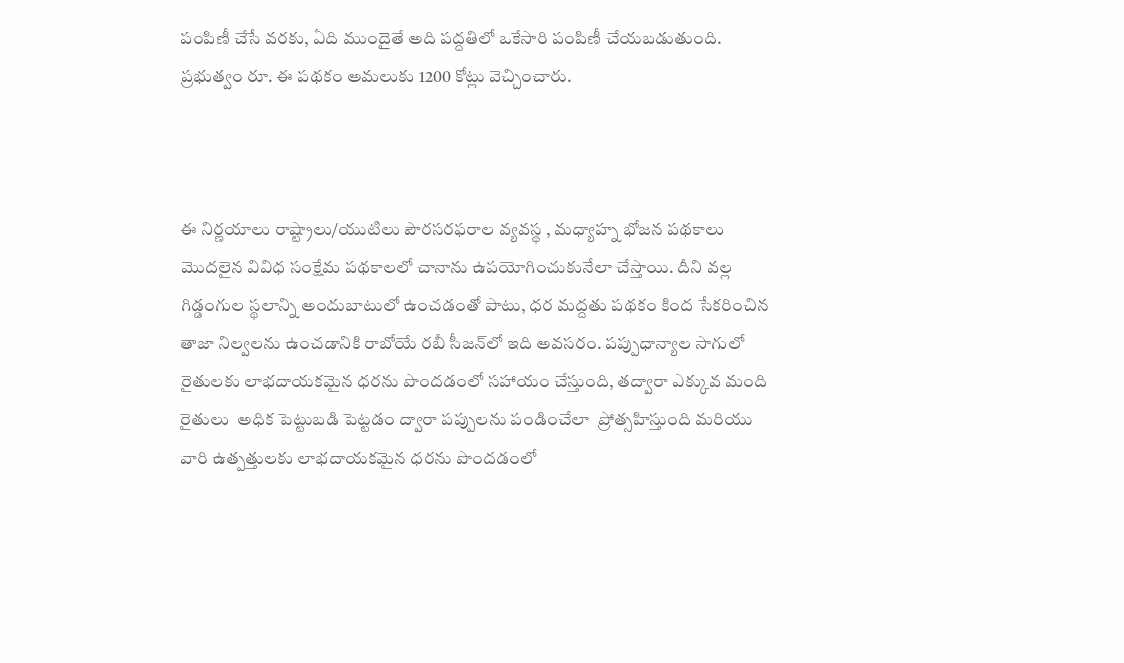పంపిణీ చేసే వరకు, ఏది ముందైతే అది పద్దతిలో ఒకేసారి పంపిణీ చేయబడుతుంది. ప్రభుత్వం రూ. ఈ పథకం అమలుకు 1200 కోట్లు వెచ్చించారు.



ఈ నిర్ణయాలు రాష్ట్రాలు/యుటిలు పౌరసరఫరాల వ్యవస్థ , మధ్యాహ్న భోజన పథకాలు మొదలైన వివిధ సంక్షేమ పథకాలలో చానాను ఉపయోగించుకునేలా చేస్తాయి. దీని వల్ల గిడ్డంగుల స్థలాన్ని అందుబాటులో ఉంచడంతో పాటు, ధర మద్దతు పథకం కింద సేకరించిన తాజా నిల్వలను ఉంచడానికి రాబోయే రబీ సీజన్‌లో ఇది అవసరం. పప్పుధాన్యాల సాగులో రైతులకు లాభదాయకమైన ధరను పొందడంలో సహాయం చేస్తుంది, తద్వారా ఎక్కువ మంది రైతులు  అధిక పెట్టుబడి పెట్టడం ద్వారా పప్పులను పండించేలా  ప్రోత్సహిస్తుంది మరియు వారి ఉత్పత్తులకు లాభదాయకమైన ధరను పొందడంలో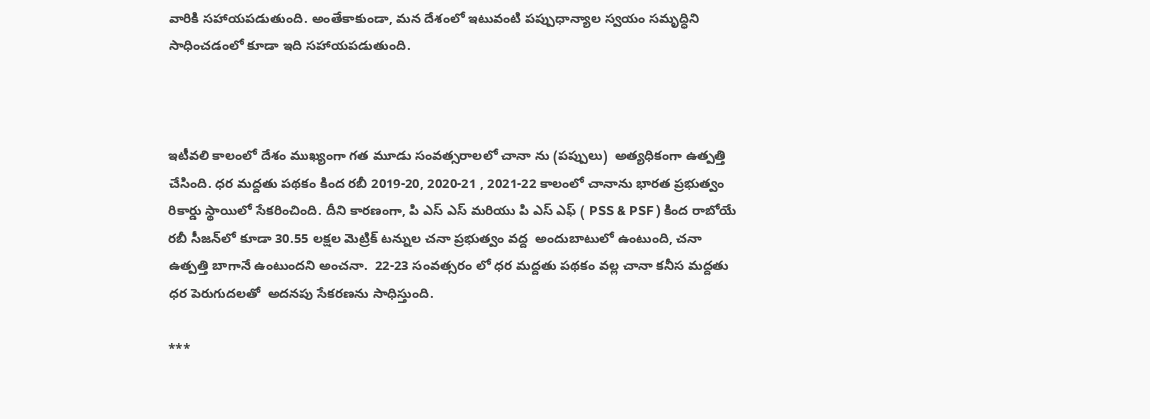వారికి సహాయపడుతుంది. అంతేకాకుండా, మన దేశంలో ఇటువంటి పప్పుధాన్యాల స్వయం సమృద్ధిని సాధించడంలో కూడా ఇది సహాయపడుతుంది.



ఇటీవలి కాలంలో దేశం ముఖ్యంగా గత మూడు సంవత్సరాలలో చానా ను (పప్పులు)  అత్యధికంగా ఉత్పత్తి చేసింది. ధర మద్దతు పథకం కింద రబీ 2019-20, 2020-21 , 2021-22 కాలంలో చానాను భారత ప్రభుత్వం రికార్డు స్థాయిలో సేకరించింది. దీని కారణంగా, పి ఎస్ ఎస్ మరియు పి ఎస్ ఎఫ్ ( PSS & PSF ) కింద రాబోయే రబీ సీజన్‌లో కూడా 30.55 లక్షల మెట్రిక్‌ టన్నుల చనా ప్రభుత్వం వద్ద  అందుబాటులో ఉంటుంది, చనా ఉత్పత్తి బాగానే ఉంటుందని అంచనా.  22-23 సంవత్సరం లో ధర మద్దతు పథకం వల్ల చానా కనీస మద్దతు ధర పెరుగుదలతో  అదనపు సేకరణను సాధిస్తుంది.

***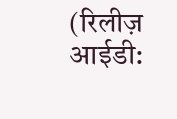(रिलीज़ आईडी: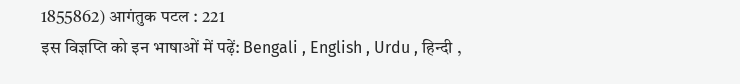1855862) आगंतुक पटल : 221
इस विज्ञप्ति को इन भाषाओं में पढ़ें: Bengali , English , Urdu , हिन्दी ,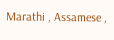Marathi , Assamese ,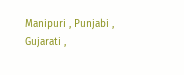Manipuri , Punjabi , Gujarati ,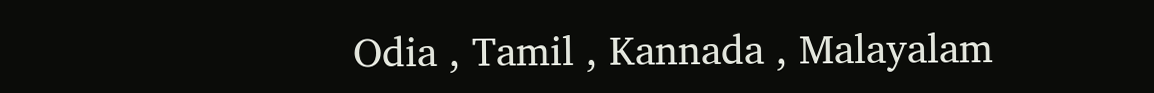Odia , Tamil , Kannada , Malayalam